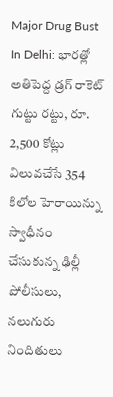Major Drug Bust In Delhi: భారత్లో అతిపెద్ద డ్రగ్ రాకెట్ గుట్టు రట్టు, రూ. 2,500 కోట్లు విలువచేసే 354 కిలోల హెరాయిన్ను స్వాధీనం చేసుకున్న ఢిల్లీ పోలీసులు, నలుగురు నిందితులు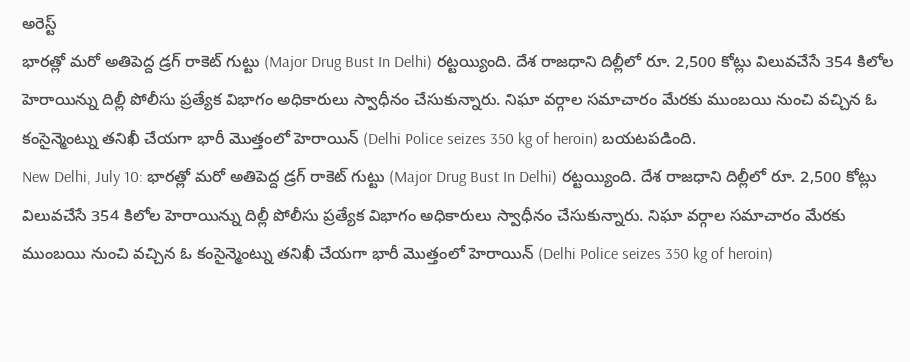అరెస్ట్
భారత్లో మరో అతిపెద్ద డ్రగ్ రాకెట్ గుట్టు (Major Drug Bust In Delhi) రట్టయ్యింది. దేశ రాజధాని దిల్లీలో రూ. 2,500 కోట్లు విలువచేసే 354 కిలోల హెరాయిన్ను దిల్లీ పోలీసు ప్రత్యేక విభాగం అధికారులు స్వాధీనం చేసుకున్నారు. నిఘా వర్గాల సమాచారం మేరకు ముంబయి నుంచి వచ్చిన ఓ కంసైన్మెంట్ను తనిఖీ చేయగా భారీ మొత్తంలో హెరాయిన్ (Delhi Police seizes 350 kg of heroin) బయటపడింది.
New Delhi, July 10: భారత్లో మరో అతిపెద్ద డ్రగ్ రాకెట్ గుట్టు (Major Drug Bust In Delhi) రట్టయ్యింది. దేశ రాజధాని దిల్లీలో రూ. 2,500 కోట్లు విలువచేసే 354 కిలోల హెరాయిన్ను దిల్లీ పోలీసు ప్రత్యేక విభాగం అధికారులు స్వాధీనం చేసుకున్నారు. నిఘా వర్గాల సమాచారం మేరకు ముంబయి నుంచి వచ్చిన ఓ కంసైన్మెంట్ను తనిఖీ చేయగా భారీ మొత్తంలో హెరాయిన్ (Delhi Police seizes 350 kg of heroin)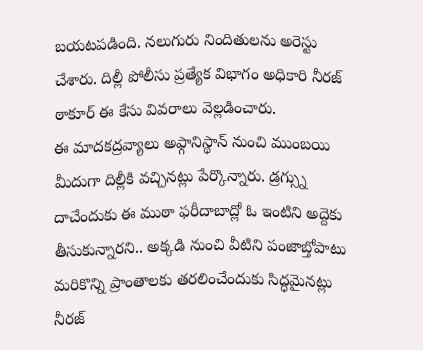బయటపడింది. నలుగురు నిందితులను అరెస్టు చేశారు. దిల్లీ పోలీసు ప్రత్యేక విభాగం అధికారి నీరజ్ ఠాకూర్ ఈ కేసు వివరాలు వెల్లడించారు.
ఈ మాదకద్రవ్యాలు అఫ్గానిస్థాన్ నుంచి ముంబయి మీదుగా దిల్లీకి వచ్చినట్లు పేర్కొన్నారు. డ్రగ్స్ను దాచేందుకు ఈ ముఠా ఫరీదాబాద్లో ఓ ఇంటిని అద్దెకు తీసుకున్నారని.. అక్కడి నుంచి వీటిని పంజాబ్తోపాటు మరికొన్ని ప్రాంతాలకు తరలించేందుకు సిద్ధమైనట్లు నీరజ్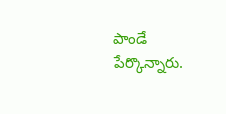పాండే పేర్కొన్నారు.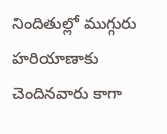నిందితుల్లో ముగ్గురు హరియాణాకు చెందినవారు కాగా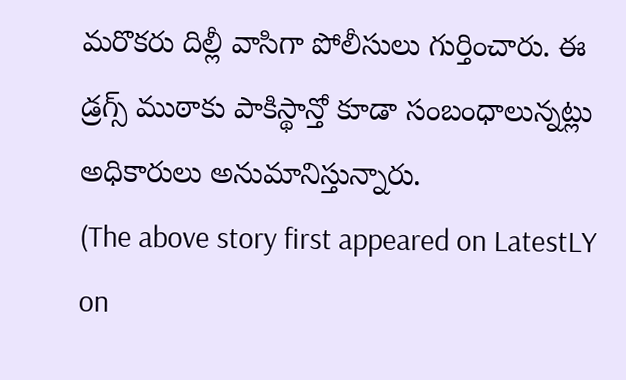మరొకరు దిల్లీ వాసిగా పోలీసులు గుర్తించారు. ఈ డ్రగ్స్ ముఠాకు పాకిస్థాన్తో కూడా సంబంధాలున్నట్లు అధికారులు అనుమానిస్తున్నారు.
(The above story first appeared on LatestLY on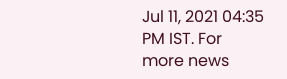Jul 11, 2021 04:35 PM IST. For more news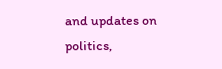and updates on politics,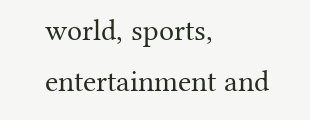world, sports, entertainment and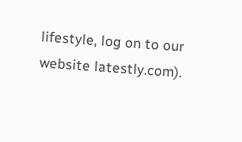lifestyle, log on to our website latestly.com).